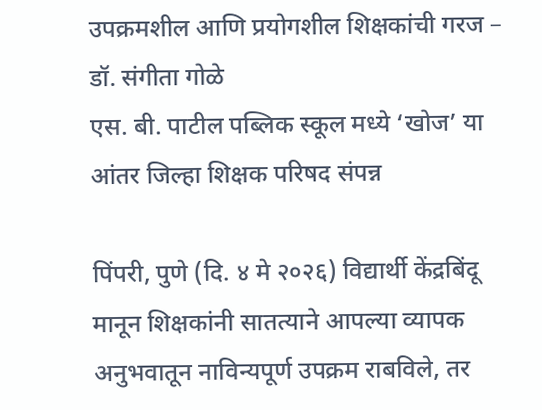उपक्रमशील आणि प्रयोगशील शिक्षकांची गरज – डॉ. संगीता गोळे
एस. बी. पाटील पब्लिक स्कूल मध्ये ‘खोज’ या आंतर जिल्हा शिक्षक परिषद संपन्न

पिंपरी, पुणे (दि. ४ मे २०२६) विद्यार्थी केंद्रबिंदू मानून शिक्षकांनी सातत्याने आपल्या व्यापक अनुभवातून नाविन्यपूर्ण उपक्रम राबविले, तर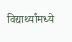विद्यार्थ्यांमध्ये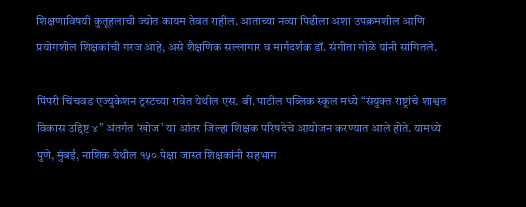शिक्षणाविषयी कुतूहलाची ज्योत कायम तेवत राहील. आताच्या नव्या पिढीला अशा उपक्रमशील आणि प्रयोगशील शिक्षकांची गरज आहे, असे शैक्षणिक सल्लागार व मार्गदर्शक डॉ. संगीता गोळे यांनी सांगितले.

पिंपरी चिंचवड एज्युकेशन ट्रस्टच्या रावेत येथील एस. बी. पाटील पब्लिक स्कूल मध्ये “संयुक्त राष्ट्रांचे शाश्वत विकास उद्दिष्ट ४” अंतर्गत ‘खोज’ या आंतर जिल्हा शिक्षक परिषदेचे आयोजन करण्यात आले होते. यामध्ये पुणे, मुंबई, नाशिक येथील १५० पेक्षा जास्त शिक्षकांनी सहभाग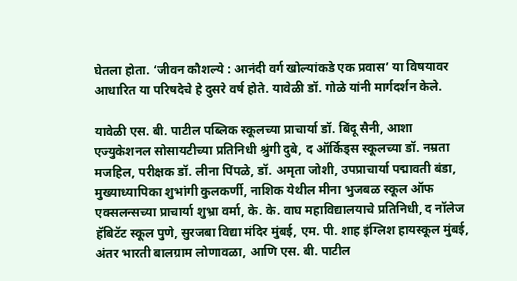घेतला होता. ‘जीवन कौशल्ये : आनंदी वर्ग खोल्यांकडे एक प्रवास’ या विषयावर आधारित या परिषदेचे हे दुसरे वर्ष होते. यावेळी डॉ. गोळे यांनी मार्गदर्शन केले.

यावेळी एस. बी. पाटील पब्लिक स्कूलच्या प्राचार्या डॉ. बिंदू सैनी, आशा एज्युकेशनल सोसायटीच्या प्रतिनिधी श्रुंगी दुबे, द ऑर्किड्स स्कूलच्या डॉ. नम्रता मजहिल, परीक्षक डॉ. लीना पिंपळे, डॉ. अमृता जोशी, उपप्राचार्या पद्मावती बंडा, मुख्याध्यापिका शुभांगी कुलकर्णी, नाशिक येथील मीना भुजबळ स्कूल ऑफ एक्सलन्सच्या प्राचार्या शुभ्रा वर्मा, के. के. वाघ महाविद्यालयाचे प्रतिनिधी, द नॉलेज हॅबिटॅट स्कूल पुणे, सुरजबा विद्या मंदिर मुंबई, एम. पी. शाह इंग्लिश हायस्कूल मुंबई, अंतर भारती बालग्राम लोणावळा, आणि एस. बी. पाटील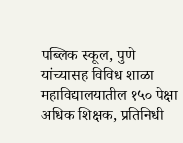पब्लिक स्कूल, पुणे यांच्यासह विविध शाळा महाविद्यालयातील १५० पेक्षा अधिक शिक्षक, प्रतिनिधी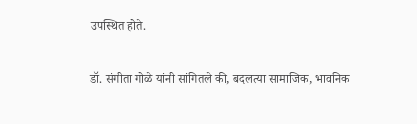उपस्थित होते.

डॉ. संगीता गोळे यांनी सांगितले की, बदलत्या सामाजिक, भावनिक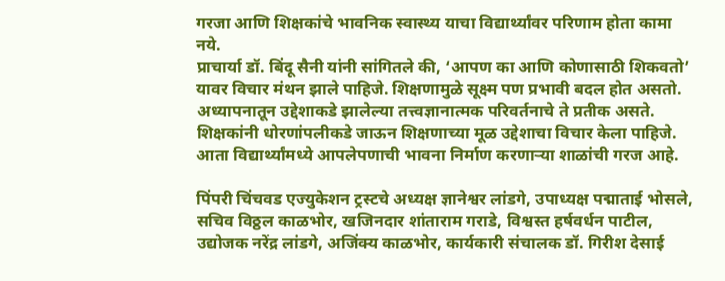गरजा आणि शिक्षकांचे भावनिक स्वास्थ्य याचा विद्यार्थ्यांवर परिणाम होता कामा नये.
प्राचार्या डॉ. बिंदू सैनी यांनी सांगितले की, ‘आपण का आणि कोणासाठी शिकवतो’ यावर विचार मंथन झाले पाहिजे. शिक्षणामुळे सूक्ष्म पण प्रभावी बदल होत असतो. अध्यापनातून उद्देशाकडे झालेल्या तत्त्वज्ञानात्मक परिवर्तनाचे ते प्रतीक असते. शिक्षकांनी धोरणांपलीकडे जाऊन शिक्षणाच्या मूळ उद्देशाचा विचार केला पाहिजे. आता विद्यार्थ्यांमध्ये आपलेपणाची भावना निर्माण करणाऱ्या शाळांची गरज आहे.

पिंपरी चिंचवड एज्युकेशन ट्रस्टचे अध्यक्ष ज्ञानेश्वर लांडगे, उपाध्यक्ष पद्माताई भोसले, सचिव विठ्ठल काळभोर, खजिनदार शांताराम गराडे, विश्वस्त हर्षवर्धन पाटील, उद्योजक नरेंद्र लांडगे, अजिंक्य काळभोर, कार्यकारी संचालक डॉ. गिरीश देसाई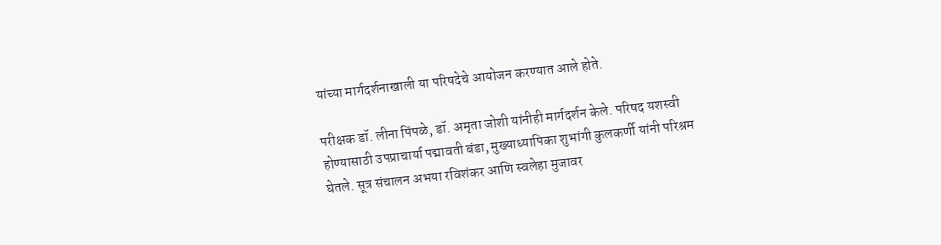यांच्या मार्गदर्शनाखाली या परिषदेचे आयोजन करण्यात आले होते.

परीक्षक डॉ. लीना पिंपळे, डॉ. अमृता जोशी यांनीही मार्गदर्शन केले. परिषद यशस्वी होण्यासाठी उपप्राचार्या पद्मावती बंडा, मुख्याध्यापिका शुभांगी कुलकर्णी यांनी परिश्रम घेतले. सूत्र संचालन अभया रविशंकर आणि स्वलेहा मुजावर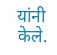यांनी केले.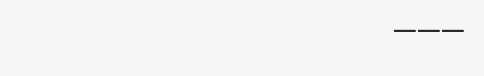———